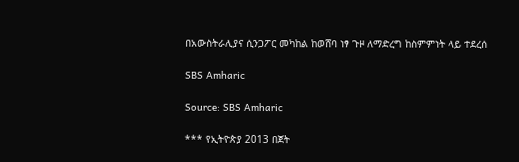በአውስትራሊያና ሲንጋፖር መካከል ከወሸባ ነፃ ጉዞ ለማድረግ ከስምምነት ላይ ተደረሰ

SBS Amharic

Source: SBS Amharic

*** የኢትዮጵያ 2013 በጀት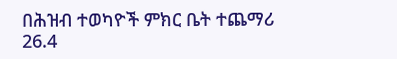በሕዝብ ተወካዮች ምክር ቤት ተጨማሪ 26.4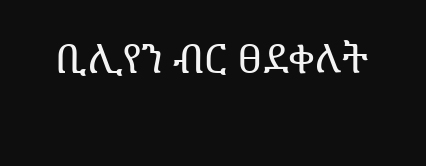ቢሊየን ብር ፀደቀለት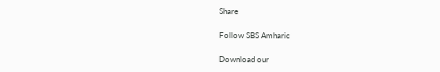Share

Follow SBS Amharic

Download our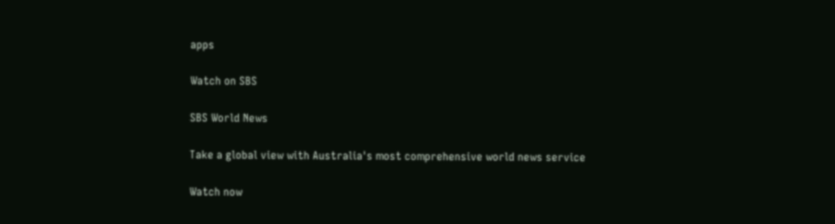apps

Watch on SBS

SBS World News

Take a global view with Australia's most comprehensive world news service

Watch now